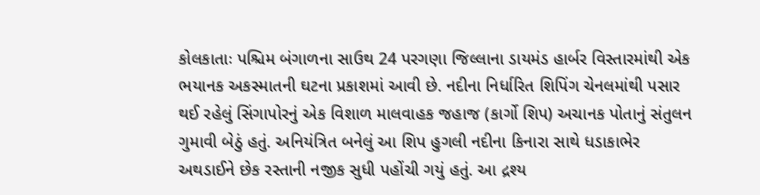કોલકાતાઃ પશ્ચિમ બંગાળના સાઉથ 24 પરગણા જિલ્લાના ડાયમંડ હાર્બર વિસ્તારમાંથી એક ભયાનક અકસ્માતની ઘટના પ્રકાશમાં આવી છે. નદીના નિર્ધારિત શિપિંગ ચેનલમાંથી પસાર થઈ રહેલું સિંગાપોરનું એક વિશાળ માલવાહક જહાજ (કાર્ગો શિપ) અચાનક પોતાનું સંતુલન ગુમાવી બેઠું હતું. અનિયંત્રિત બનેલું આ શિપ હુગલી નદીના કિનારા સાથે ધડાકાભેર અથડાઈને છેક રસ્તાની નજીક સુધી પહોંચી ગયું હતું. આ દ્રશ્ય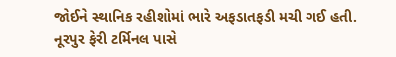જોઈને સ્થાનિક રહીશોમાં ભારે અફડાતફડી મચી ગઈ હતી.
નૂરપુર ફેરી ટર્મિનલ પાસે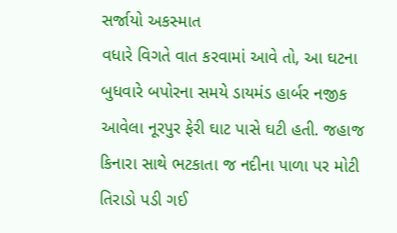સર્જાયો અકસ્માત
વધારે વિગતે વાત કરવામાં આવે તો, આ ઘટના બુધવારે બપોરના સમયે ડાયમંડ હાર્બર નજીક આવેલા નૂરપુર ફેરી ઘાટ પાસે ઘટી હતી. જહાજ કિનારા સાથે ભટકાતા જ નદીના પાળા પર મોટી તિરાડો પડી ગઈ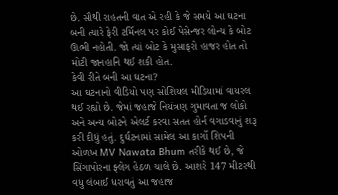છે. સૌથી રાહતની વાત એ રહી કે જે સમયે આ ઘટના બની ત્યારે ફેરી ટર્મિનલ પર કોઈ પેસેન્જર લોન્ચ કે બોટ ઊભી નહોતી. જો ત્યાં બોટ કે મુસાફરો હાજર હોત તો મોટી જાનહાનિ થઈ શકી હોત.
કેવી રીતે બની આ ઘટના?
આ ઘટનાનો વીડિયો પણ સોશિયલ મીડિયામાં વાયરલ થઈ રહ્યો છે. જેમાં જહાજે નિયંત્રણ ગુમાવતા જ લોકો અને અન્ય બોટને એલર્ટ કરવા સતત હોર્ન વગાડવાનું શરૂ કરી દીધું હતું. દુર્ઘટનામાં સામેલ આ કાર્ગો શિપની ઓળખ MV Nawata Bhum તરીકે થઈ છે, જે સિંગાપોરના ફ્લેગ હેઠળ ચાલે છે. આશરે 147 મીટરથી વધુ લંબાઈ ધરાવતું આ જહાજ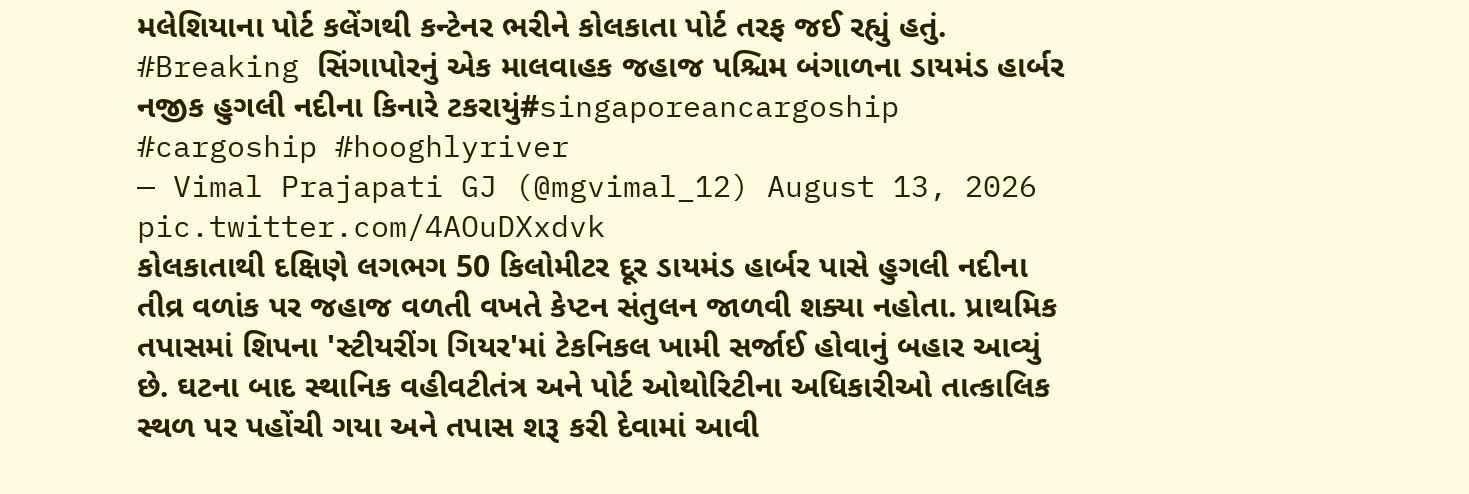મલેશિયાના પોર્ટ કલેંગથી કન્ટેનર ભરીને કોલકાતા પોર્ટ તરફ જઈ રહ્યું હતું.
#Breaking સિંગાપોરનું એક માલવાહક જહાજ પશ્ચિમ બંગાળના ડાયમંડ હાર્બર નજીક હુગલી નદીના કિનારે ટકરાયું#singaporeancargoship #cargoship #hooghlyriver
— Vimal Prajapati GJ (@mgvimal_12) August 13, 2026
pic.twitter.com/4AOuDXxdvk
કોલકાતાથી દક્ષિણે લગભગ 50 કિલોમીટર દૂર ડાયમંડ હાર્બર પાસે હુગલી નદીના તીવ્ર વળાંક પર જહાજ વળતી વખતે કેપ્ટન સંતુલન જાળવી શક્યા નહોતા. પ્રાથમિક તપાસમાં શિપના 'સ્ટીયરીંગ ગિયર'માં ટેકનિકલ ખામી સર્જાઈ હોવાનું બહાર આવ્યું છે. ઘટના બાદ સ્થાનિક વહીવટીતંત્ર અને પોર્ટ ઓથોરિટીના અધિકારીઓ તાત્કાલિક સ્થળ પર પહોંચી ગયા અને તપાસ શરૂ કરી દેવામાં આવી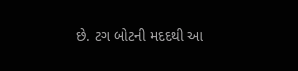છે. ટગ બોટની મદદથી આ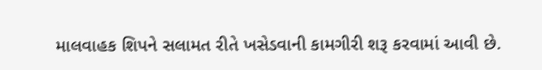માલવાહક શિપને સલામત રીતે ખસેડવાની કામગીરી શરૂ કરવામાં આવી છે.